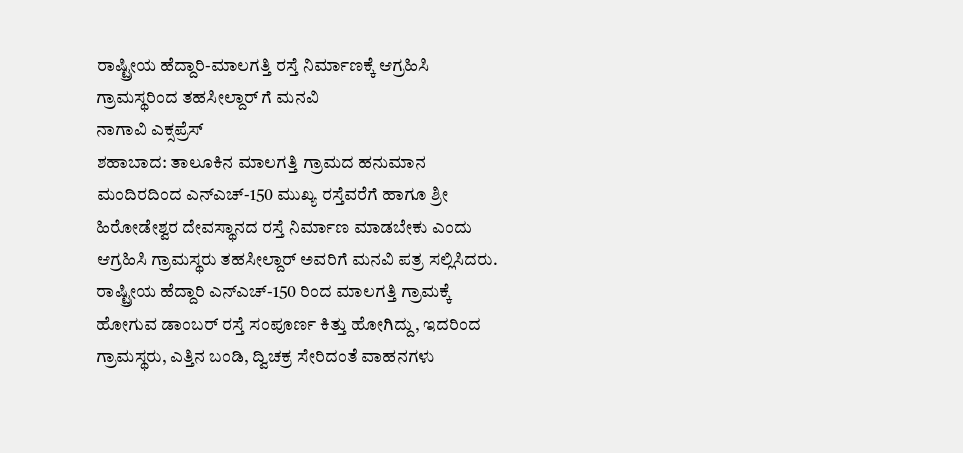ರಾಷ್ಟ್ರೀಯ ಹೆದ್ದಾರಿ-ಮಾಲಗತ್ತಿ ರಸ್ತೆ ನಿರ್ಮಾಣಕ್ಕೆ ಆಗ್ರಹಿಸಿ ಗ್ರಾಮಸ್ಥರಿಂದ ತಹಸೀಲ್ದಾರ್ ಗೆ ಮನವಿ
ನಾಗಾವಿ ಎಕ್ಸಪ್ರೆಸ್
ಶಹಾಬಾದ: ತಾಲೂಕಿನ ಮಾಲಗತ್ತಿ ಗ್ರಾಮದ ಹನುಮಾನ ಮಂದಿರದಿಂದ ಎನ್ಎಚ್-150 ಮುಖ್ಯ ರಸ್ತೆವರೆಗೆ ಹಾಗೂ ಶ್ರೀ ಹಿರೋಡೇಶ್ವರ ದೇವಸ್ಥಾನದ ರಸ್ತೆ ನಿರ್ಮಾಣ ಮಾಡಬೇಕು ಎಂದು ಆಗ್ರಹಿಸಿ ಗ್ರಾಮಸ್ಥರು ತಹಸೀಲ್ದಾರ್ ಅವರಿಗೆ ಮನವಿ ಪತ್ರ ಸಲ್ಲಿಸಿದರು.
ರಾಷ್ಟ್ರೀಯ ಹೆದ್ದಾರಿ ಎನ್ಎಚ್-150 ರಿಂದ ಮಾಲಗತ್ತಿ ಗ್ರಾಮಕ್ಕೆ ಹೋಗುವ ಡಾಂಬರ್ ರಸ್ತೆ ಸಂಪೂರ್ಣ ಕಿತ್ತು ಹೋಗಿದ್ದು, ಇದರಿಂದ ಗ್ರಾಮಸ್ಥರು, ಎತ್ತಿನ ಬಂಡಿ, ದ್ವಿಚಕ್ರ ಸೇರಿದಂತೆ ವಾಹನಗಳು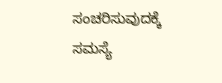ಸಂಚರಿಸುವುದಕ್ಕೆ ಸಮಸ್ಯೆ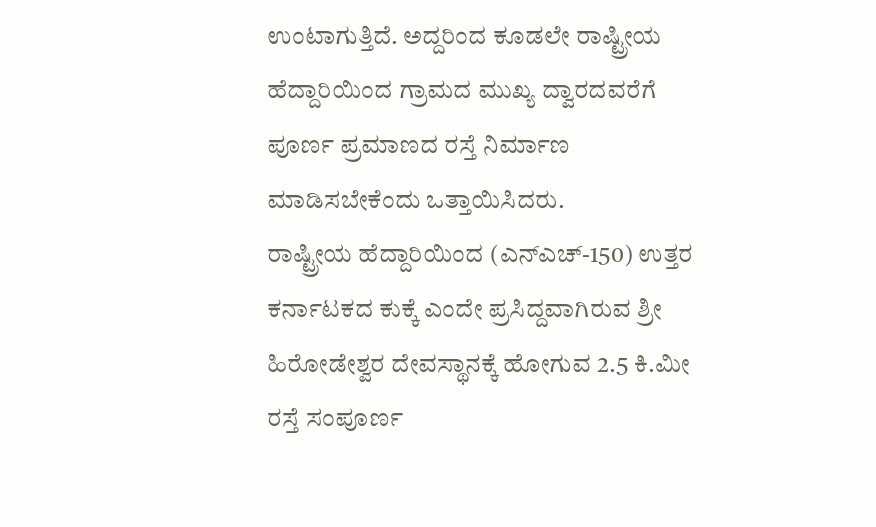ಉಂಟಾಗುತ್ತಿದೆ. ಅದ್ದರಿಂದ ಕೂಡಲೇ ರಾಷ್ಟ್ರೀಯ ಹೆದ್ದಾರಿಯಿಂದ ಗ್ರಾಮದ ಮುಖ್ಯ ದ್ವಾರದವರೆಗೆ ಪೂರ್ಣ ಪ್ರಮಾಣದ ರಸ್ತೆ ನಿರ್ಮಾಣ ಮಾಡಿಸಬೇಕೆಂದು ಒತ್ತಾಯಿಸಿದರು.
ರಾಷ್ಟ್ರೀಯ ಹೆದ್ದಾರಿಯಿಂದ (ಎನ್ಎಚ್-150) ಉತ್ತರ ಕರ್ನಾಟಕದ ಕುಕ್ಕೆ ಎಂದೇ ಪ್ರಸಿದ್ದವಾಗಿರುವ ಶ್ರೀ ಹಿರೋಡೇಶ್ವರ ದೇವಸ್ಥಾನಕ್ಕೆ ಹೋಗುವ 2.5 ಕಿ.ಮೀ ರಸ್ತೆ ಸಂಪೂರ್ಣ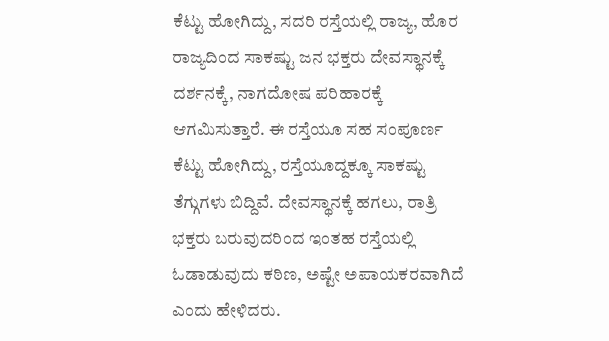ಕೆಟ್ಟು ಹೋಗಿದ್ದು, ಸದರಿ ರಸ್ತೆಯಲ್ಲಿ ರಾಜ್ಯ, ಹೊರ ರಾಜ್ಯದಿಂದ ಸಾಕಷ್ಟು ಜನ ಭಕ್ತರು ದೇವಸ್ಥಾನಕ್ಕೆ ದರ್ಶನಕ್ಕೆ, ನಾಗದೋಷ ಪರಿಹಾರಕ್ಕೆ ಆಗಮಿಸುತ್ತಾರೆ. ಈ ರಸ್ತೆಯೂ ಸಹ ಸಂಪೂರ್ಣ ಕೆಟ್ಟು ಹೋಗಿದ್ದು, ರಸ್ತೆಯೂದ್ದಕ್ಕೂ ಸಾಕಷ್ಟು ತೆಗ್ಗುಗಳು ಬಿದ್ದಿವೆ. ದೇವಸ್ಥಾನಕ್ಕೆ ಹಗಲು, ರಾತ್ರಿ ಭಕ್ತರು ಬರುವುದರಿಂದ ಇಂತಹ ರಸ್ತೆಯಲ್ಲಿ ಓಡಾಡುವುದು ಕಠಿಣ, ಅಷ್ಟೇ ಅಪಾಯಕರವಾಗಿದೆ ಎಂದು ಹೇಳಿದರು.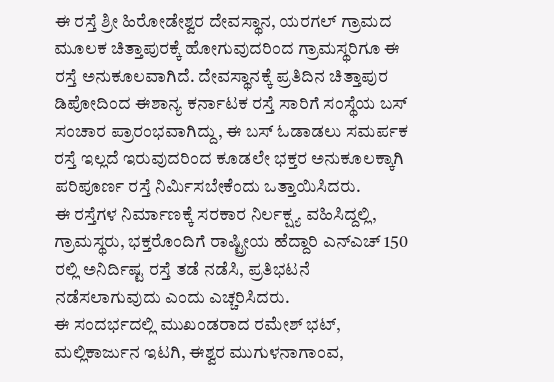ಈ ರಸ್ತೆ ಶ್ರೀ ಹಿರೋಡೇಶ್ವರ ದೇವಸ್ಥಾನ, ಯರಗಲ್ ಗ್ರಾಮದ ಮೂಲಕ ಚಿತ್ತಾಪುರಕ್ಕೆ ಹೋಗುವುದರಿಂದ ಗ್ರಾಮಸ್ಥರಿಗೂ ಈ ರಸ್ತೆ ಅನುಕೂಲವಾಗಿದೆ. ದೇವಸ್ಥಾನಕ್ಕೆ ಪ್ರತಿದಿನ ಚಿತ್ತಾಪುರ ಡಿಪೋದಿಂದ ಈಶಾನ್ಯ ಕರ್ನಾಟಕ ರಸ್ತೆ ಸಾರಿಗೆ ಸಂಸ್ಥೆಯ ಬಸ್ ಸಂಚಾರ ಪ್ರಾರಂಭವಾಗಿದ್ದು, ಈ ಬಸ್ ಓಡಾಡಲು ಸಮರ್ಪಕ ರಸ್ತೆ ಇಲ್ಲದೆ ಇರುವುದರಿಂದ ಕೂಡಲೇ ಭಕ್ತರ ಅನುಕೂಲಕ್ಕಾಗಿ ಪರಿಪೂರ್ಣ ರಸ್ತೆ ನಿರ್ಮಿಸಬೇಕೆಂದು ಒತ್ತಾಯಿಸಿದರು.
ಈ ರಸ್ತೆಗಳ ನಿರ್ಮಾಣಕ್ಕೆ ಸರಕಾರ ನಿರ್ಲಕ್ಷ್ಯ ವಹಿಸಿದ್ದಲ್ಲಿ, ಗ್ರಾಮಸ್ಥರು, ಭಕ್ತರೊಂದಿಗೆ ರಾಷ್ಟ್ರೀಯ ಹೆದ್ದಾರಿ ಎನ್ಎಚ್ 150 ರಲ್ಲಿ ಅನಿರ್ದಿಷ್ಟ ರಸ್ತೆ ತಡೆ ನಡೆಸಿ, ಪ್ರತಿಭಟನೆ ನಡೆಸಲಾಗುವುದು ಎಂದು ಎಚ್ಚರಿಸಿದರು.
ಈ ಸಂದರ್ಭದಲ್ಲಿ ಮುಖಂಡರಾದ ರಮೇಶ್ ಭಟ್, ಮಲ್ಲಿಕಾರ್ಜುನ ಇಟಗಿ, ಈಶ್ವರ ಮುಗುಳನಾಗಾಂವ,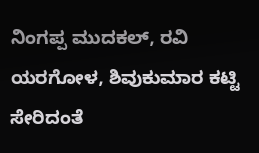ನಿಂಗಪ್ಪ ಮುದಕಲ್, ರವಿ ಯರಗೋಳ, ಶಿವುಕುಮಾರ ಕಟ್ಟಿ ಸೇರಿದಂತೆ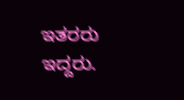ಇತರರು ಇದ್ದರು.